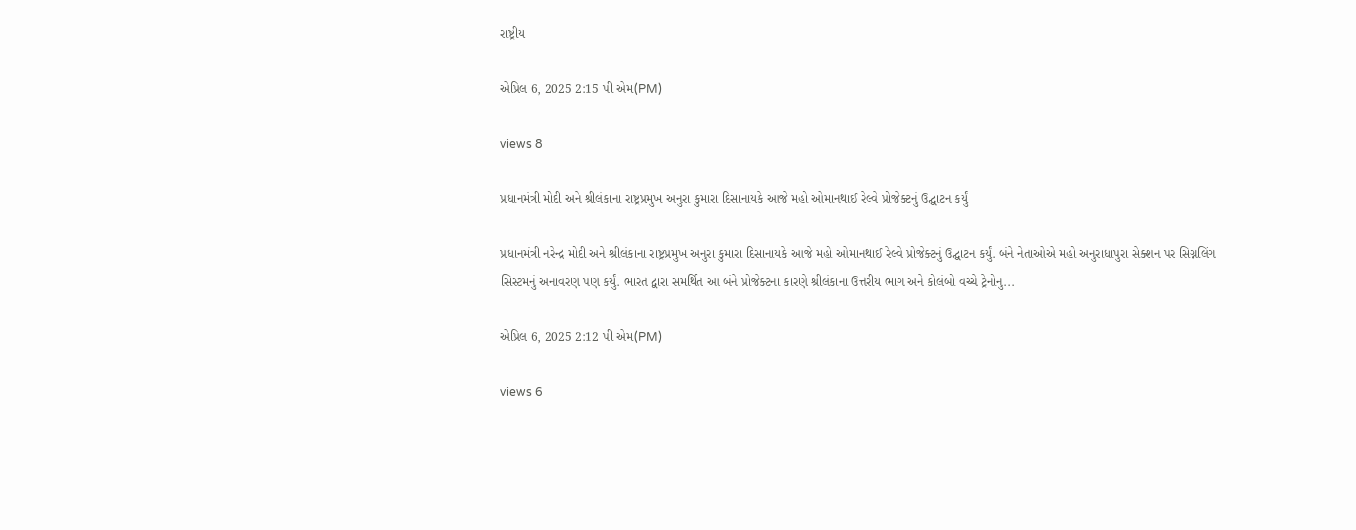રાષ્ટ્રીય

એપ્રિલ 6, 2025 2:15 પી એમ(PM)

views 8

પ્રધાનમંત્રી મોદી અને શ્રીલંકાના રાષ્ટ્રપ્રમુખ અનુરા કુમારા દિસાનાયકે આજે મહો ઓમાનથાઈ રેલ્વે પ્રોજેક્ટનું ઉદ્ઘાટન કર્યું

પ્રધાનમંત્રી નરેન્દ્ર મોદી અને શ્રીલંકાના રાષ્ટ્રપ્રમુખ અનુરા કુમારા દિસાનાયકે આજે મહો ઓમાનથાઈ રેલ્વે પ્રોજેક્ટનું ઉદ્ઘાટન કર્યું. બંને નેતાઓએ મહો અનુરાધાપુરા સેક્શન પર સિગ્નલિંગ સિસ્ટમનું અનાવરણ પણ કર્યું. ભારત દ્વારા સમર્થિત આ બંને પ્રોજેક્ટના કારણે શ્રીલંકાના ઉત્તરીય ભાગ અને કોલંબો વચ્ચે ટ્રેનોનુ...

એપ્રિલ 6, 2025 2:12 પી એમ(PM)

views 6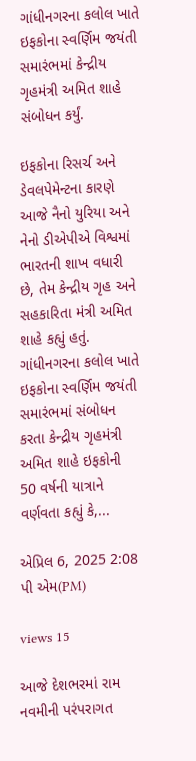ગાંધીનગરના કલોલ ખાતે ઇફકોના સ્વર્ણિમ જયંતી સમારંભમાં કેન્દ્રીય ગૃહમંત્રી અમિત શાહે સંબોધન કર્યું.

ઇફકોના રિસર્ચ અને ડેવલપેમેન્ટના કારણે આજે નૈનો યુરિયા અને નેનો ડીએપીએ વિશ્વમાં ભારતની શાખ વધારી છે, તેમ કેન્દ્રીય ગૃહ અને સહકારિતા મંત્રી અમિત શાહે કહ્યું હતું. ગાંધીનગરના કલોલ ખાતે ઇફકોના સ્વર્ણિમ જયંતી સમારંભમાં સંબોધન કરતા કેન્દ્રીય ગૃહમંત્રી અમિત શાહે ઇફકોની 50 વર્ષની યાત્રાને વર્ણવતા કહ્યું કે,...

એપ્રિલ 6, 2025 2:08 પી એમ(PM)

views 15

આજે દેશભરમાં રામ નવમીની પરંપરાગત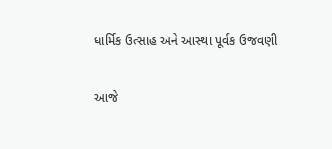ધાર્મિક ઉત્સાહ અને આસ્થા પૂર્વક ઉજવણી

આજે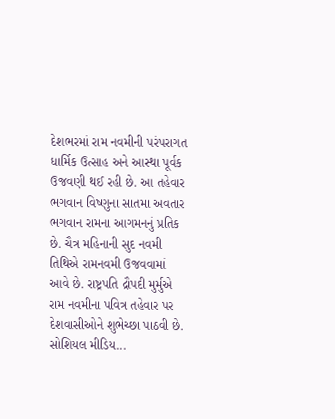દેશભરમાં રામ નવમીની પરંપરાગત ધાર્મિક ઉત્સાહ અને આસ્થા પૂર્વક ઉજવણી થઈ રહી છે. આ તહેવાર ભગવાન વિષ્ણુના સાતમા અવતાર ભગવાન રામના આગમનનું પ્રતિક છે. ચૈત્ર મહિનાની સુદ નવમી તિથિએ રામનવમી ઉજવવામાં આવે છે. રાષ્ટ્રપતિ દ્રૌપદી મુર્મુએ રામ નવમીના પવિત્ર તહેવાર પર દેશવાસીઓને શુભેચ્છા પાઠવી છે. સોશિયલ મીડિય...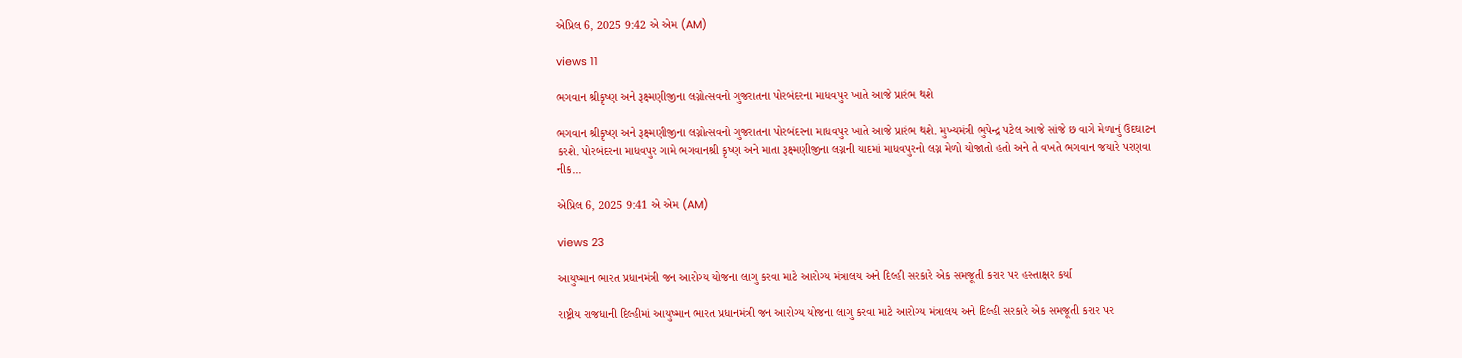એપ્રિલ 6, 2025 9:42 એ એમ (AM)

views 11

ભગવાન શ્રીકૃષ્ણ અને રૂક્ષ્મણીજીના લગ્નોત્સવનો ગુજરાતના પોરબંદરના માધવપુર ખાતે આજે પ્રારંભ થશે

ભગવાન શ્રીકૃષ્ણ અને રૂક્ષ્મણીજીના લગ્નોત્સવનો ગુજરાતના પોરબંદરના માધવપુર ખાતે આજે પ્રારંભ થશે. મુખ્યમંત્રી ભુપેન્દ્ર પટેલ આજે સાંજે છ વાગે મેળાનું ઉદઘાટન કરશે. પોરબંદરના માધવપુર ગામે ભગવાનશ્રી કૃષ્ણ અને માતા રૂક્ષ્મણીજીના લગ્નની યાદમાં માધવપુરનો લગ્ન મેળો યોજાતો હતો અને તે વખતે ભગવાન જયારે પરણવા નીક...

એપ્રિલ 6, 2025 9:41 એ એમ (AM)

views 23

આયુષ્માન ભારત પ્રધાનમંત્રી જન આરોગ્ય યોજના લાગુ કરવા માટે આરોગ્ય મંત્રાલય અને દિલ્હી સરકારે એક સમજૂતી કરાર પર હસ્તાક્ષર કર્યા

રાષ્ટ્રીય રાજધાની દિલ્હીમાં આયુષ્માન ભારત પ્રધાનમંત્રી જન આરોગ્ય યોજના લાગુ કરવા માટે આરોગ્ય મંત્રાલય અને દિલ્હી સરકારે એક સમજૂતી કરાર પર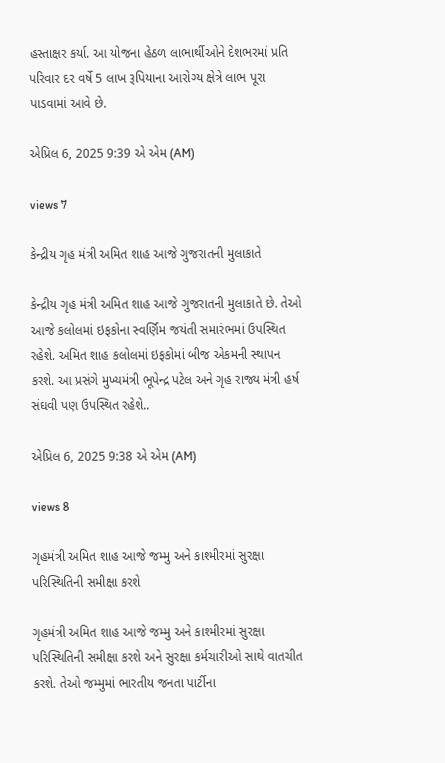હસ્તાક્ષર કર્યા. આ યોજના હેઠળ લાભાર્થીઓને દેશભરમાં પ્રતિ પરિવાર દર વર્ષે 5 લાખ રૂપિયાના આરોગ્ય ક્ષેત્રે લાભ પૂરા પાડવામાં આવે છે.

એપ્રિલ 6, 2025 9:39 એ એમ (AM)

views 7

કેન્દ્રીય ગૃહ મંત્રી અમિત શાહ આજે ગુજરાતની મુલાકાતે

કેન્દ્રીય ગૃહ મંત્રી અમિત શાહ આજે ગુજરાતની મુલાકાતે છે. તેઓ આજે કલોલમાં ઇફકોના સ્વર્ણિમ જયંતી સમારંભમાં ઉપસ્થિત રહેશે. અમિત શાહ કલોલમાં ઇફકોમાં બીજ એકમની સ્થાપન કરશે. આ પ્રસંગે મુખ્યમંત્રી ભૂપેન્દ્ર પટેલ અને ગૃહ રાજ્ય મંત્રી હર્ષ સંઘવી પણ ઉપસ્થિત રહેશે..

એપ્રિલ 6, 2025 9:38 એ એમ (AM)

views 8

ગૃહમંત્રી અમિત શાહ આજે જમ્મુ અને કાશ્મીરમાં સુરક્ષા પરિસ્થિતિની સમીક્ષા કરશે

ગૃહમંત્રી અમિત શાહ આજે જમ્મુ અને કાશ્મીરમાં સુરક્ષા પરિસ્થિતિની સમીક્ષા કરશે અને સુરક્ષા કર્મચારીઓ સાથે વાતચીત કરશે. તેઓ જમ્મુમાં ભારતીય જનતા પાર્ટીના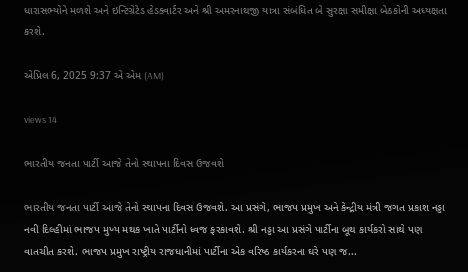ધારાસભ્યોને મળશે અને ઇન્ટિગ્રેટેડ હેડક્વાર્ટર અને શ્રી અમરનાથજી યાત્રા સંબંધિત બે સુરક્ષા સમીક્ષા બેઠકોની અધ્યક્ષતા કરશે.

એપ્રિલ 6, 2025 9:37 એ એમ (AM)

views 14

ભારતીય જનતા પાર્ટી આજે તેનો સ્થાપના દિવસ ઉજવશે

ભારતીય જનતા પાર્ટી આજે તેનો સ્થાપના દિવસ ઉજવશે. આ પ્રસંગે, ભાજપ પ્રમુખ અને કેન્દ્રીય મંત્રી જગત પ્રકાશ નડ્ડા નવી દિલ્હીમાં ભાજપ મુખ્ય મથક ખાતે પાર્ટીનો ધ્વજ ફરકાવશે. શ્રી નડ્ડા આ પ્રસંગે પાર્ટીના બૂથ કાર્યકરો સાથે પણ વાતચીત કરશે. ભાજપ પ્રમુખ રાષ્ટ્રીય રાજધાનીમાં પાર્ટીના એક વરિષ્ઠ કાર્યકરના ઘરે પણ જ...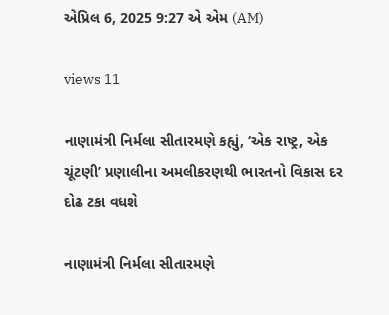એપ્રિલ 6, 2025 9:27 એ એમ (AM)

views 11

નાણામંત્રી નિર્મલા સીતારમણે કહ્યું, ‘એક રાષ્ટ્ર, એક ચૂંટણી’ પ્રણાલીના અમલીકરણથી ભારતનો વિકાસ દર દોઢ ટકા વધશે

નાણામંત્રી નિર્મલા સીતારમણે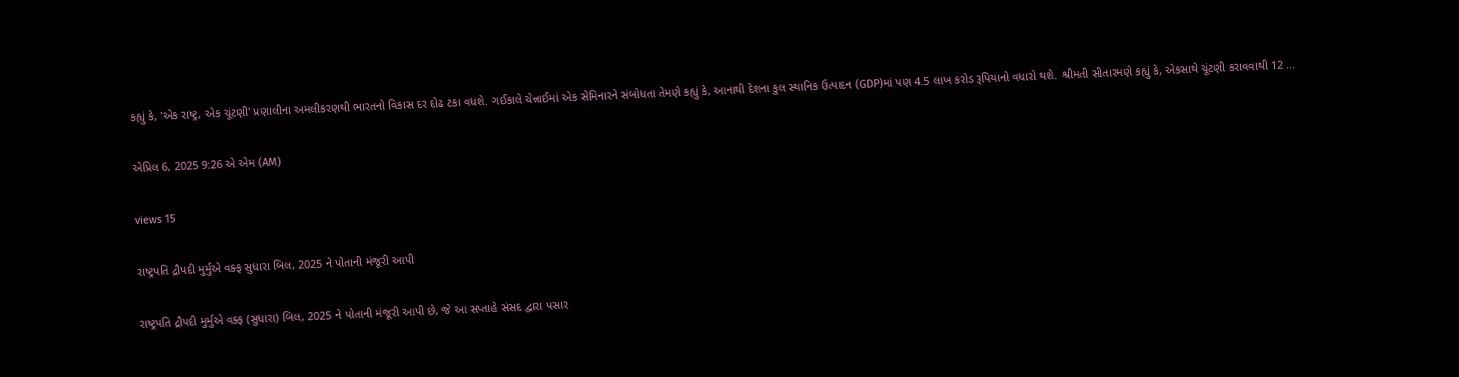કહ્યું કે, 'એક રાષ્ટ્ર, એક ચૂંટણી' પ્રણાલીના અમલીકરણથી ભારતનો વિકાસ દર દોઢ ટકા વધશે. ગઈકાલે ચેન્નાઈમાં એક સેમિનારને સંબોધતા તેમણે કહ્યું કે, આનાથી દેશના કુલ સ્થાનિક ઉત્પાદન (GDP)માં પણ 4.5 લાખ કરોડ રૂપિયાનો વધારો થશે. શ્રીમતી સીતારમણે કહ્યું કે, એકસાથે ચૂંટણી કરાવવાથી 12 ...

એપ્રિલ 6, 2025 9:26 એ એમ (AM)

views 15

રાષ્ટ્રપતિ દ્રૌપદી મુર્મુએ વક્ફ સુધારા બિલ, 2025 ને પોતાની મંજૂરી આપી

રાષ્ટ્રપતિ દ્રૌપદી મુર્મુએ વક્ફ (સુધારા) બિલ, 2025 ને પોતાની મંજૂરી આપી છે, જે આ સપ્તાહે સંસદ દ્વારા પસાર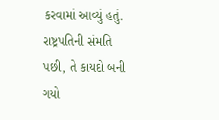કરવામાં આવ્યું હતું. રાષ્ટ્રપતિની સંમતિ પછી, તે કાયદો બની ગયો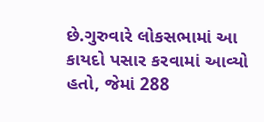છે.ગુરુવારે લોકસભામાં આ કાયદો પસાર કરવામાં આવ્યો હતો, જેમાં 288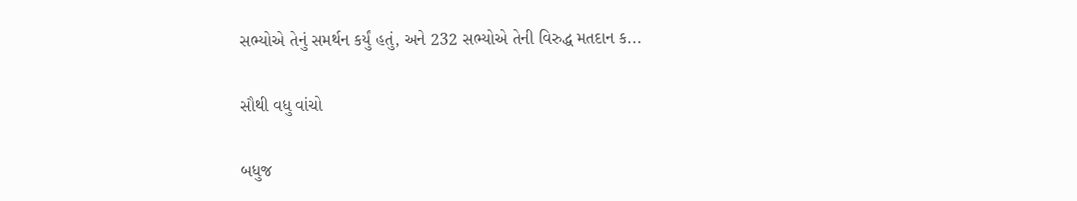સભ્યોએ તેનું સમર્થન કર્યું હતું, અને 232 સભ્યોએ તેની વિરુદ્ધ મતદાન ક...

સૌથી વધુ વાંચો

બધુજ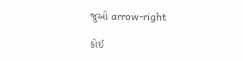જુઓ arrow-right

કોઈ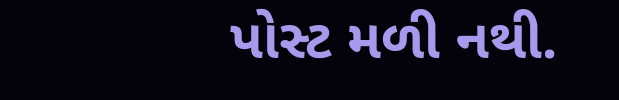પોસ્ટ મળી નથી.